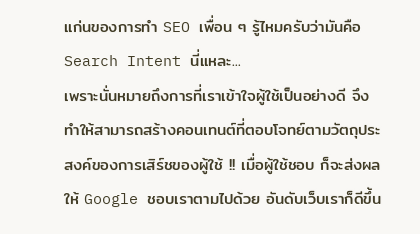แก่นของการทำ SEO เพื่อน ๆ รู้ไหมครับว่ามันคือ Search Intent นี่แหละ...
เพราะนั่นหมายถึงการที่เราเข้าใจผู้ใช้เป็นอย่างดี จึงทำให้สามารถสร้างคอนเทนต์ที่ตอบโจทย์ตามวัตถุประสงค์ของการเสิร์ชของผู้ใช้ !! เมื่อผู้ใช้ชอบ ก็จะส่งผลให้ Google ชอบเราตามไปด้วย อันดับเว็บเราก็ดีขึ้น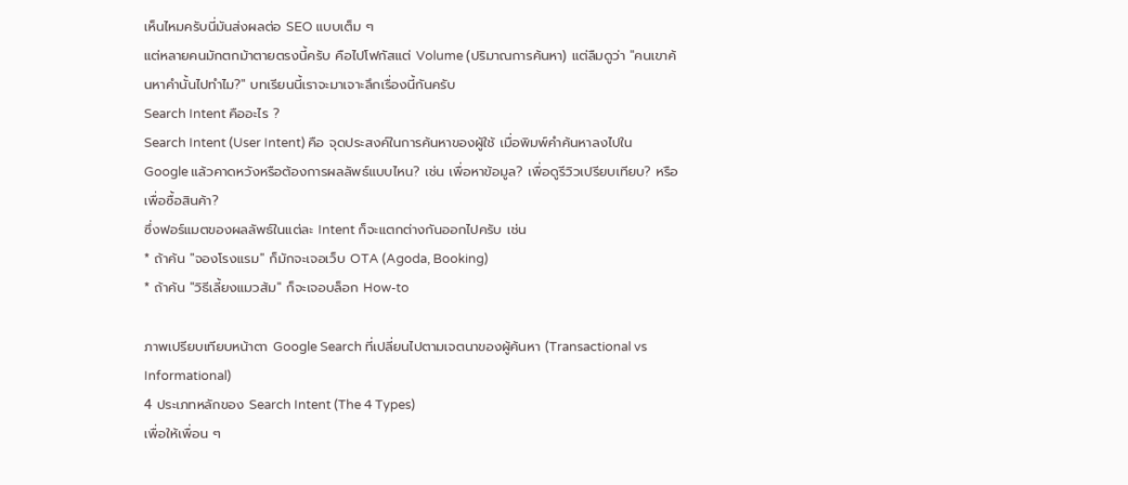เห็นไหมครับนี่มันส่งผลต่อ SEO แบบเต็ม ๆ
แต่หลายคนมักตกม้าตายตรงนี้ครับ คือไปโฟกัสแต่ Volume (ปริมาณการค้นหา) แต่ลืมดูว่า "คนเขาค้นหาคำนั้นไปทำไม?" บทเรียนนี้เราจะมาเจาะลึกเรื่องนี้กันครับ
Search Intent คืออะไร ?
Search Intent (User Intent) คือ จุดประสงค์ในการค้นหาของผู้ใช้ เมื่อพิมพ์คำค้นหาลงไปใน Google แล้วคาดหวังหรือต้องการผลลัพธ์แบบไหน? เช่น เพื่อหาข้อมูล? เพื่อดูรีวิวเปรียบเทียบ? หรือเพื่อซื้อสินค้า?
ซึ่งฟอร์แมตของผลลัพธ์ในแต่ละ Intent ก็จะแตกต่างกันออกไปครับ เช่น
* ถ้าค้น "จองโรงแรม" ก็มักจะเจอเว็บ OTA (Agoda, Booking)
* ถ้าค้น "วิธีเลี้ยงแมวส้ม" ก็จะเจอบล็อก How-to

ภาพเปรียบเทียบหน้าตา Google Search ที่เปลี่ยนไปตามเจตนาของผู้ค้นหา (Transactional vs Informational)
4 ประเภทหลักของ Search Intent (The 4 Types)
เพื่อให้เพื่อน ๆ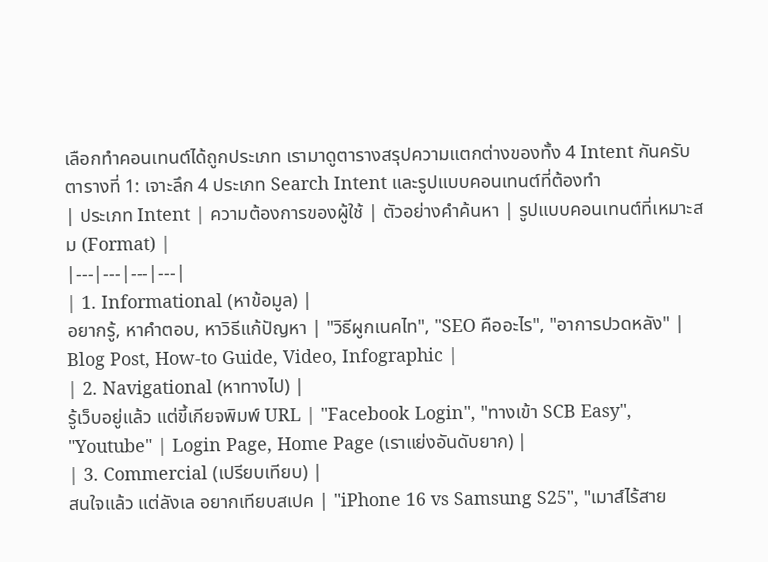เลือกทำคอนเทนต์ได้ถูกประเภท เรามาดูตารางสรุปความแตกต่างของทั้ง 4 Intent กันครับ
ตารางที่ 1: เจาะลึก 4 ประเภท Search Intent และรูปแบบคอนเทนต์ที่ต้องทำ
| ประเภท Intent | ความต้องการของผู้ใช้ | ตัวอย่างคำค้นหา | รูปแบบคอนเทนต์ที่เหมาะสม (Format) |
|---|---|---|---|
| 1. Informational (หาข้อมูล) |
อยากรู้, หาคำตอบ, หาวิธีแก้ปัญหา | "วิธีผูกเนคไท", "SEO คืออะไร", "อาการปวดหลัง" | Blog Post, How-to Guide, Video, Infographic |
| 2. Navigational (หาทางไป) |
รู้เว็บอยู่แล้ว แต่ขี้เกียจพิมพ์ URL | "Facebook Login", "ทางเข้า SCB Easy", "Youtube" | Login Page, Home Page (เราแย่งอันดับยาก) |
| 3. Commercial (เปรียบเทียบ) |
สนใจแล้ว แต่ลังเล อยากเทียบสเปค | "iPhone 16 vs Samsung S25", "เมาส์ไร้สาย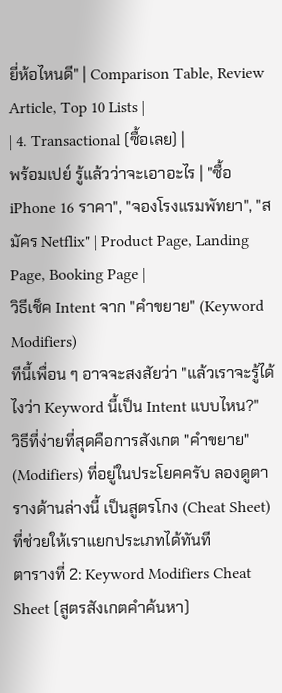ยี่ห้อไหนดี" | Comparison Table, Review Article, Top 10 Lists |
| 4. Transactional (ซื้อเลย) |
พร้อมเปย์ รู้แล้วว่าจะเอาอะไร | "ซื้อ iPhone 16 ราคา", "จองโรงแรมพัทยา", "สมัคร Netflix" | Product Page, Landing Page, Booking Page |
วิธีเช็ค Intent จาก "คำขยาย" (Keyword Modifiers)
ทีนี้เพื่อน ๆ อาจจะสงสัยว่า "แล้วเราจะรู้ได้ไงว่า Keyword นี้เป็น Intent แบบไหน?"
วิธีที่ง่ายที่สุดคือการสังเกต "คำขยาย" (Modifiers) ที่อยู่ในประโยคครับ ลองดูตารางด้านล่างนี้ เป็นสูตรโกง (Cheat Sheet) ที่ช่วยให้เราแยกประเภทได้ทันที
ตารางที่ 2: Keyword Modifiers Cheat Sheet (สูตรสังเกตคำค้นหา)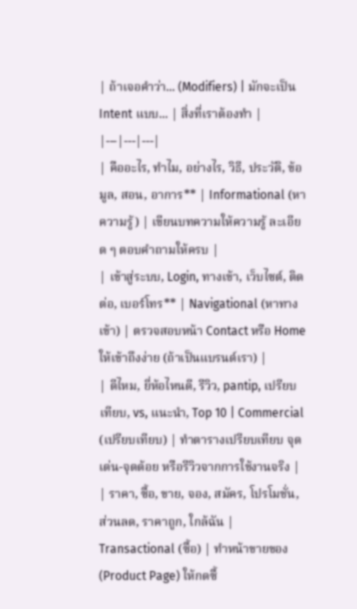| ถ้าเจอคำว่า... (Modifiers) | มักจะเป็น Intent แบบ... | สิ่งที่เราต้องทำ |
|---|---|---|
| คืออะไร, ทำไม, อย่างไร, วิธี, ประวัติ, ข้อมูล, สอน, อาการ** | Informational (หาความรู้) | เขียนบทความให้ความรู้ ละเอียด ๆ ตอบคำถามให้ครบ |
| เข้าสู่ระบบ, Login, ทางเข้า, เว็บไซต์, ติดต่อ, เบอร์โทร** | Navigational (หาทางเข้า) | ตรวจสอบหน้า Contact หรือ Home ให้เข้าถึงง่าย (ถ้าเป็นแบรนด์เรา) |
| ดีไหม, ยี่ห้อไหนดี, รีวิว, pantip, เปรียบเทียบ, vs, แนะนำ, Top 10 | Commercial (เปรียบเทียบ) | ทำตารางเปรียบเทียบ จุดเด่น-จุดด้อย หรือรีวิวจากการใช้งานจริง |
| ราคา, ซื้อ, ขาย, จอง, สมัคร, โปรโมชั่น, ส่วนลด, ราคาถูก, ใกล้ฉัน | Transactional (ซื้อ) | ทำหน้าขายของ (Product Page) ให้กดซื้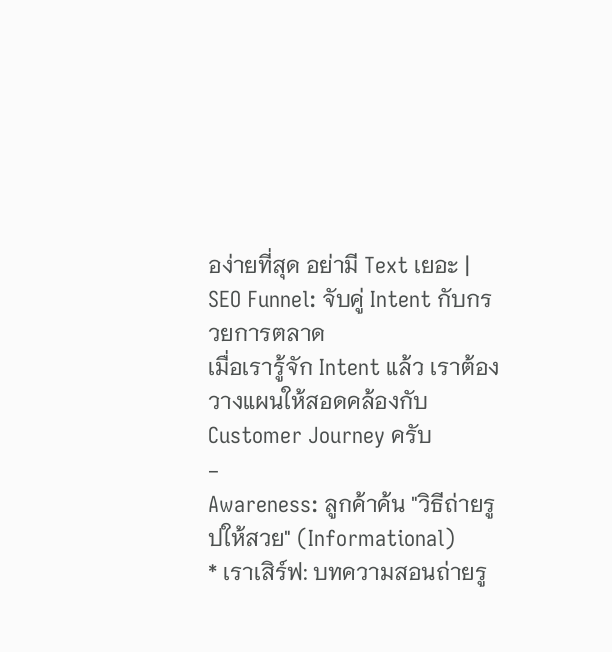อง่ายที่สุด อย่ามี Text เยอะ |
SEO Funnel: จับคู่ Intent กับกรวยการตลาด
เมื่อเรารู้จัก Intent แล้ว เราต้องวางแผนให้สอดคล้องกับ Customer Journey ครับ
-
Awareness: ลูกค้าค้น "วิธีถ่ายรูปให้สวย" (Informational)
* เราเสิร์ฟ: บทความสอนถ่ายรู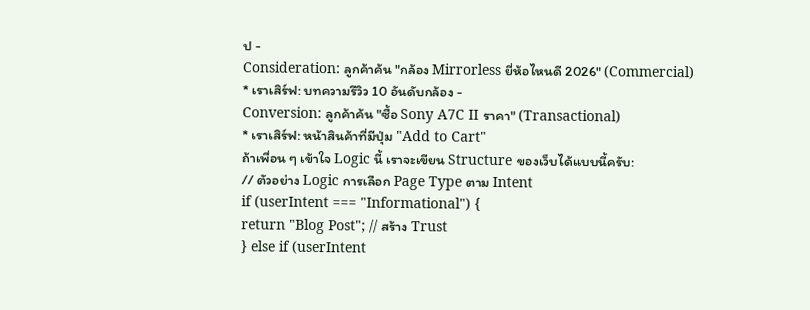ป -
Consideration: ลูกค้าค้น "กล้อง Mirrorless ยี่ห้อไหนดี 2026" (Commercial)
* เราเสิร์ฟ: บทความรีวิว 10 อันดับกล้อง -
Conversion: ลูกค้าค้น "ซื้อ Sony A7C II ราคา" (Transactional)
* เราเสิร์ฟ: หน้าสินค้าที่มีปุ่ม "Add to Cart"
ถ้าเพื่อน ๆ เข้าใจ Logic นี้ เราจะเขียน Structure ของเว็บได้แบบนี้ครับ:
// ตัวอย่าง Logic การเลือก Page Type ตาม Intent
if (userIntent === "Informational") {
return "Blog Post"; // สร้าง Trust
} else if (userIntent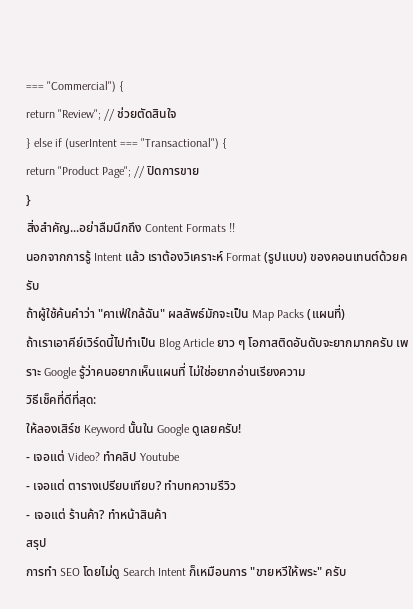=== "Commercial") {
return "Review"; // ช่วยตัดสินใจ
} else if (userIntent === "Transactional") {
return "Product Page"; // ปิดการขาย
}
สิ่งสำคัญ...อย่าลืมนึกถึง Content Formats !!
นอกจากการรู้ Intent แล้ว เราต้องวิเคราะห์ Format (รูปแบบ) ของคอนเทนต์ด้วยครับ
ถ้าผู้ใช้ค้นคำว่า "คาเฟ่ใกล้ฉัน" ผลลัพธ์มักจะเป็น Map Packs (แผนที่)
ถ้าเราเอาคีย์เวิร์ดนี้ไปทำเป็น Blog Article ยาว ๆ โอกาสติดอันดับจะยากมากครับ เพราะ Google รู้ว่าคนอยากเห็นแผนที่ ไม่ใช่อยากอ่านเรียงความ
วิธีเช็คที่ดีที่สุด:
ให้ลองเสิร์ช Keyword นั้นใน Google ดูเลยครับ!
- เจอแต่ Video? ทำคลิป Youtube
- เจอแต่ ตารางเปรียบเทียบ? ทำบทความรีวิว
- เจอแต่ ร้านค้า? ทำหน้าสินค้า
สรุป
การทำ SEO โดยไม่ดู Search Intent ก็เหมือนการ "ขายหวีให้พระ" ครับ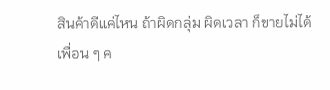สินค้าดีแค่ไหน ถ้าผิดกลุ่ม ผิดเวลา ก็ขายไม่ได้
เพื่อน ๆ ค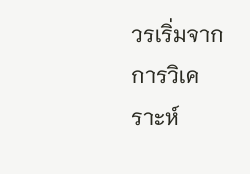วรเริ่มจากการวิเคราะห์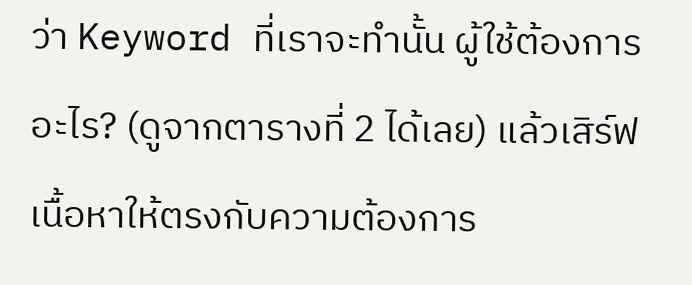ว่า Keyword ที่เราจะทำนั้น ผู้ใช้ต้องการอะไร? (ดูจากตารางที่ 2 ได้เลย) แล้วเสิร์ฟเนื้อหาให้ตรงกับความต้องการ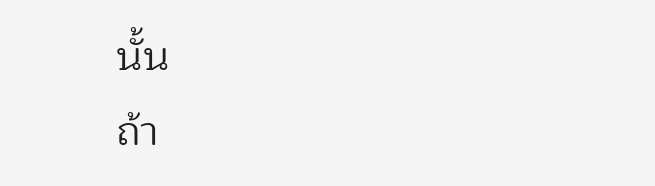นั้น
ถ้า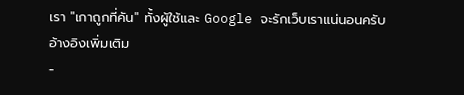เรา "เกาถูกที่คัน" ทั้งผู้ใช้และ Google จะรักเว็บเราแน่นอนครับ
อ้างอิงเพิ่มเติม
-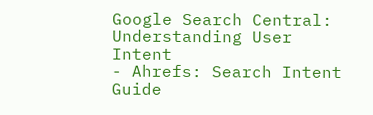Google Search Central: Understanding User Intent
- Ahrefs: Search Intent Guide